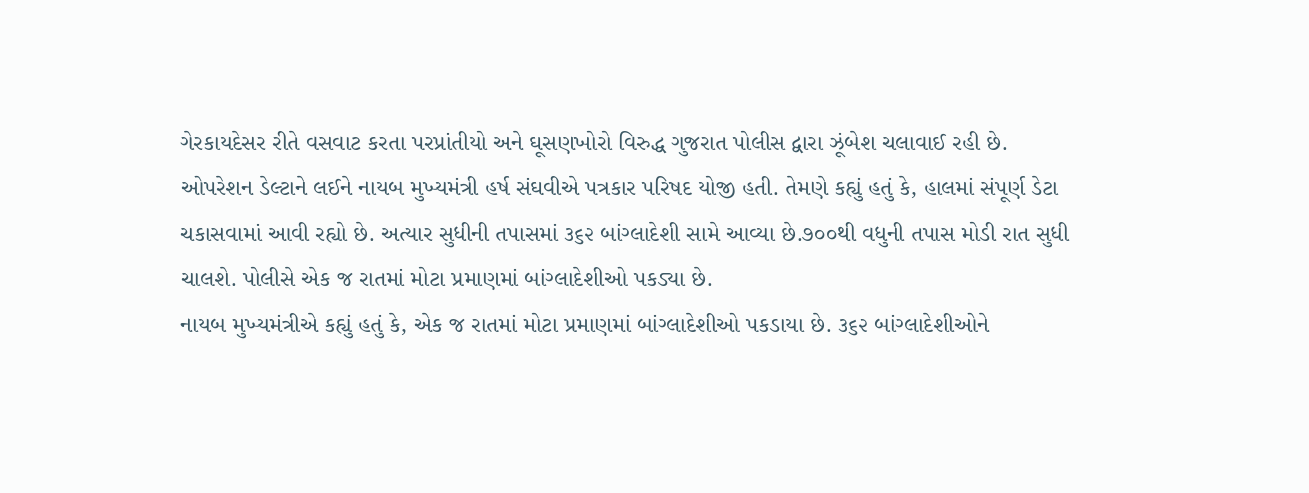ગેરકાયદેસર રીતે વસવાટ કરતા પરપ્રાંતીયો અને ઘૂસણખોરો વિરુદ્ધ ગુજરાત પોલીસ દ્વારા ઝૂંબેશ ચલાવાઈ રહી છે.
ઓપરેશન ડેલ્ટાને લઈને નાયબ મુખ્યમંત્રી હર્ષ સંઘવીએ પત્રકાર પરિષદ યોજી હતી. તેમણે કહ્યું હતું કે, હાલમાં સંપૂર્ણ ડેટા ચકાસવામાં આવી રહ્યો છે. અત્યાર સુધીની તપાસમાં ૩૬૨ બાંગ્લાદેશી સામે આવ્યા છે.૭૦૦થી વધુની તપાસ મોડી રાત સુધી ચાલશે. પોલીસે એક જ રાતમાં મોટા પ્રમાણમાં બાંગ્લાદેશીઓ પકડ્યા છે.
નાયબ મુખ્યમંત્રીએ કહ્યું હતું કે, એક જ રાતમાં મોટા પ્રમાણમાં બાંગ્લાદેશીઓ પકડાયા છે. ૩૬૨ બાંગ્લાદેશીઓને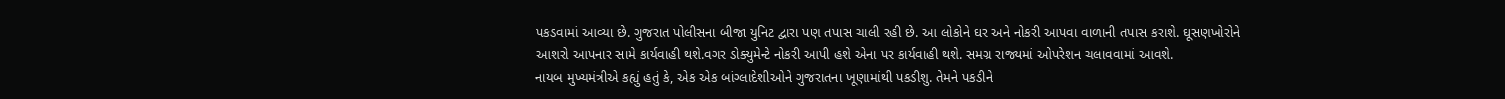પકડવામાં આવ્યા છે. ગુજરાત પોલીસના બીજા યુનિટ દ્વારા પણ તપાસ ચાલી રહી છે. આ લોકોને ઘર અને નોકરી આપવા વાળાની તપાસ કરાશે. ઘૂસણખોરોને આશરો આપનાર સામે કાર્યવાહી થશે.વગર ડોક્યુમેન્ટે નોકરી આપી હશે એના પર કાર્યવાહી થશે. સમગ્ર રાજ્યમાં ઓપરેશન ચલાવવામાં આવશે.
નાયબ મુખ્યમંત્રીએ કહ્યું હતું કે, એક એક બાંગ્લાદેશીઓને ગુજરાતના ખૂણામાંથી પકડીશુ. તેમને પકડીને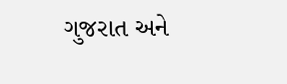ગુજરાત અને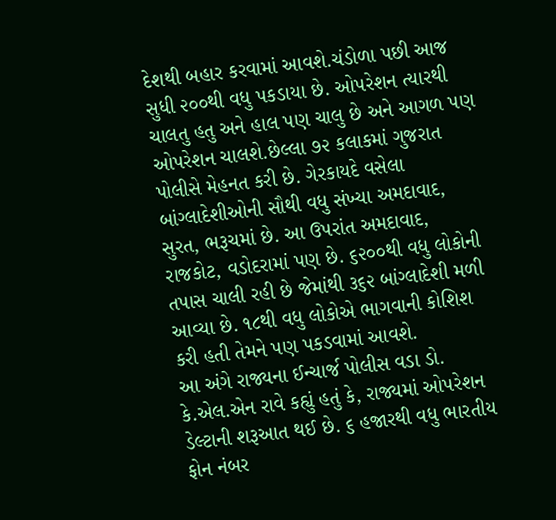દેશથી બહાર કરવામાં આવશે.ચંડોળા પછી આજ સુધી ૨૦૦થી વધુ પકડાયા છે. ઓપરેશન ત્યારથી ચાલતુ હતુ અને હાલ પણ ચાલુ છે અને આગળ પણ ઓપરેશન ચાલશે.છેલ્લા ૭૨ કલાકમાં ગુજરાત પોલીસે મેહનત કરી છે. ગેરકાયદે વસેલા બાંગ્લાદેશીઓની સૌથી વધુ સંખ્યા અમદાવાદ, સુરત, ભરૂચમાં છે. આ ઉપરાંત અમદાવાદ, રાજકોટ, વડોદરામાં પણ છે. ૬૨૦૦થી વધુ લોકોની તપાસ ચાલી રહી છે જેમાંથી ૩૬૨ બાંગ્લાદેશી મળી આવ્યા છે. ૧૮થી વધુ લોકોએ ભાગવાની કોશિશ કરી હતી તેમને પણ પકડવામાં આવશે.
આ અંગે રાજ્યના ઈન્ચાર્જ પોલીસ વડા ડો. કે.એલ.એન રાવે કહ્યું હતું કે, રાજ્યમાં ઓપરેશન ડેલ્ટાની શરૂઆત થઈ છે. ૬ હજારથી વધુ ભારતીય ફોન નંબર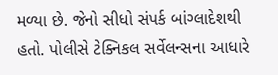મળ્યા છે. જેનો સીધો સંપર્ક બાંગ્લાદેશથી હતો. પોલીસે ટેક્નિકલ સર્વેલન્સના આધારે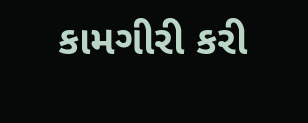કામગીરી કરી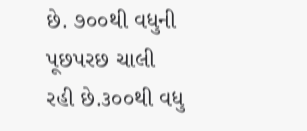છે. ૭૦૦થી વધુની પૂછપરછ ચાલી રહી છે.૩૦૦થી વધુ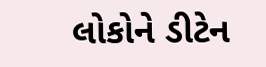લોકોને ડીટેન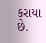કરાયા છે.